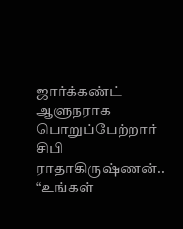ஜார்க்கண்ட் ஆளுநராக பொறுப்பேற்றார் சிபி ராதாகிருஷ்ணன்.. “உங்கள்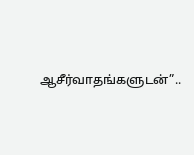ஆசீர்வாதங்களுடன்”..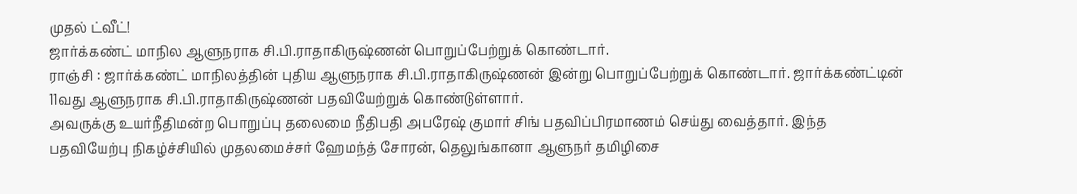முதல் ட்வீட்!
ஜார்க்கண்ட் மாநில ஆளுநராக சி.பி.ராதாகிருஷ்ணன் பொறுப்பேற்றுக் கொண்டார்.
ராஞ்சி : ஜார்க்கண்ட் மாநிலத்தின் புதிய ஆளுநராக சி.பி.ராதாகிருஷ்ணன் இன்று பொறுப்பேற்றுக் கொண்டார். ஜார்க்கண்ட்டின் 11வது ஆளுநராக சி.பி.ராதாகிருஷ்ணன் பதவியேற்றுக் கொண்டுள்ளார்.
அவருக்கு உயர்நீதிமன்ற பொறுப்பு தலைமை நீதிபதி அபரேஷ் குமார் சிங் பதவிப்பிரமாணம் செய்து வைத்தார். இந்த பதவியேற்பு நிகழ்ச்சியில் முதலமைச்சர் ஹேமந்த் சோரன், தெலுங்கானா ஆளுநர் தமிழிசை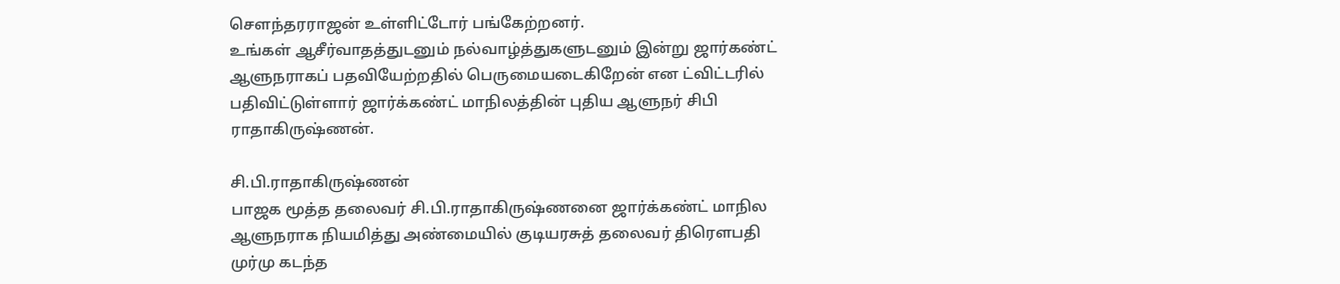சௌந்தரராஜன் உள்ளிட்டோர் பங்கேற்றனர்.
உங்கள் ஆசீர்வாதத்துடனும் நல்வாழ்த்துகளுடனும் இன்று ஜார்கண்ட் ஆளுநராகப் பதவியேற்றதில் பெருமையடைகிறேன் என ட்விட்டரில் பதிவிட்டுள்ளார் ஜார்க்கண்ட் மாநிலத்தின் புதிய ஆளுநர் சிபி ராதாகிருஷ்ணன்.

சி.பி.ராதாகிருஷ்ணன்
பாஜக மூத்த தலைவர் சி.பி.ராதாகிருஷ்ணனை ஜார்க்கண்ட் மாநில ஆளுநராக நியமித்து அண்மையில் குடியரசுத் தலைவர் திரௌபதி முர்மு கடந்த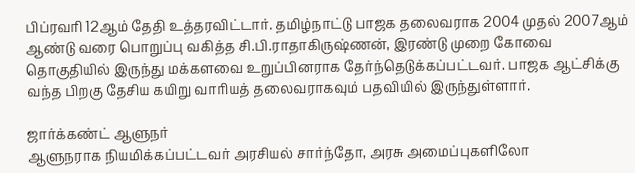பிப்ரவரி 12ஆம் தேதி உத்தரவிட்டார். தமிழ்நாட்டு பாஜக தலைவராக 2004 முதல் 2007ஆம் ஆண்டு வரை பொறுப்பு வகித்த சி.பி.ராதாகிருஷ்ணன், இரண்டு முறை கோவை தொகுதியில் இருந்து மக்களவை உறுப்பினராக தேர்ந்தெடுக்கப்பட்டவர். பாஜக ஆட்சிக்கு வந்த பிறகு தேசிய கயிறு வாரியத் தலைவராகவும் பதவியில் இருந்துள்ளார்.

ஜார்க்கண்ட் ஆளுநர்
ஆளுநராக நியமிக்கப்பட்டவர் அரசியல் சார்ந்தோ, அரசு அமைப்புகளிலோ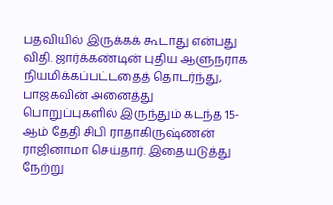பதவியில் இருக்கக் கூடாது என்பது விதி. ஜார்க்கண்டின் புதிய ஆளுநராக நியமிக்கப்பட்டதைத் தொடர்ந்து, பாஜகவின் அனைத்து பொறுப்புகளில் இருந்தும் கடந்த 15-ஆம் தேதி சிபி ராதாகிருஷ்ணன் ராஜினாமா செய்தார். இதையடுத்து நேற்று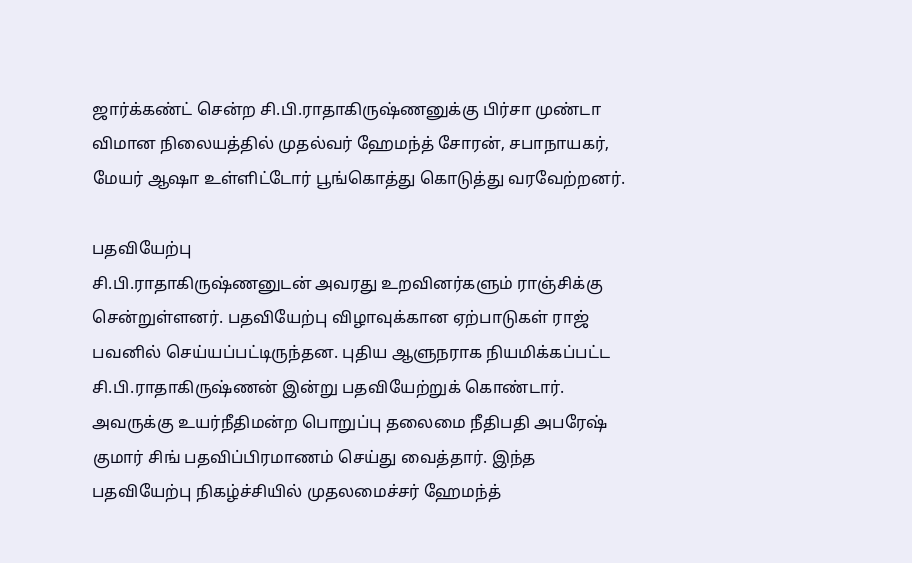ஜார்க்கண்ட் சென்ற சி.பி.ராதாகிருஷ்ணனுக்கு பிர்சா முண்டா விமான நிலையத்தில் முதல்வர் ஹேமந்த் சோரன், சபாநாயகர், மேயர் ஆஷா உள்ளிட்டோர் பூங்கொத்து கொடுத்து வரவேற்றனர்.

பதவியேற்பு
சி.பி.ராதாகிருஷ்ணனுடன் அவரது உறவினர்களும் ராஞ்சிக்கு சென்றுள்ளனர். பதவியேற்பு விழாவுக்கான ஏற்பாடுகள் ராஜ் பவனில் செய்யப்பட்டிருந்தன. புதிய ஆளுநராக நியமிக்கப்பட்ட சி.பி.ராதாகிருஷ்ணன் இன்று பதவியேற்றுக் கொண்டார். அவருக்கு உயர்நீதிமன்ற பொறுப்பு தலைமை நீதிபதி அபரேஷ் குமார் சிங் பதவிப்பிரமாணம் செய்து வைத்தார். இந்த பதவியேற்பு நிகழ்ச்சியில் முதலமைச்சர் ஹேமந்த்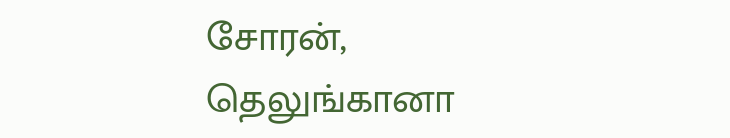சோரன், தெலுங்கானா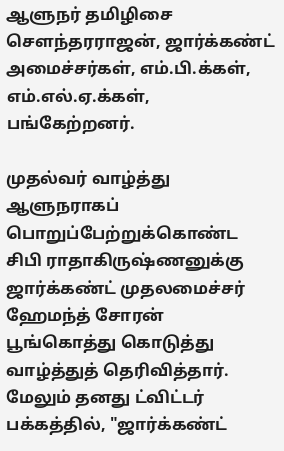ஆளுநர் தமிழிசை சௌந்தரராஜன், ஜார்க்கண்ட் அமைச்சர்கள், எம்.பி.க்கள், எம்.எல்.ஏ.க்கள், பங்கேற்றனர்.

முதல்வர் வாழ்த்து
ஆளுநராகப் பொறுப்பேற்றுக்கொண்ட சிபி ராதாகிருஷ்ணனுக்கு ஜார்க்கண்ட் முதலமைச்சர் ஹேமந்த் சோரன் பூங்கொத்து கொடுத்து வாழ்த்துத் தெரிவித்தார். மேலும் தனது ட்விட்டர் பக்கத்தில், "ஜார்க்கண்ட்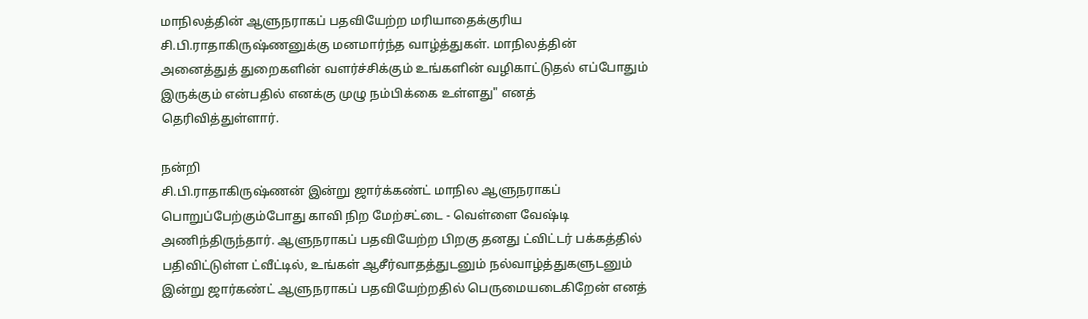மாநிலத்தின் ஆளுநராகப் பதவியேற்ற மரியாதைக்குரிய சி.பி.ராதாகிருஷ்ணனுக்கு மனமார்ந்த வாழ்த்துகள். மாநிலத்தின் அனைத்துத் துறைகளின் வளர்ச்சிக்கும் உங்களின் வழிகாட்டுதல் எப்போதும் இருக்கும் என்பதில் எனக்கு முழு நம்பிக்கை உள்ளது" எனத் தெரிவித்துள்ளார்.

நன்றி
சி.பி.ராதாகிருஷ்ணன் இன்று ஜார்க்கண்ட் மாநில ஆளுநராகப் பொறுப்பேற்கும்போது காவி நிற மேற்சட்டை - வெள்ளை வேஷ்டி அணிந்திருந்தார். ஆளுநராகப் பதவியேற்ற பிறகு தனது ட்விட்டர் பக்கத்தில் பதிவிட்டுள்ள ட்வீட்டில், உங்கள் ஆசீர்வாதத்துடனும் நல்வாழ்த்துகளுடனும் இன்று ஜார்கண்ட் ஆளுநராகப் பதவியேற்றதில் பெருமையடைகிறேன் எனத்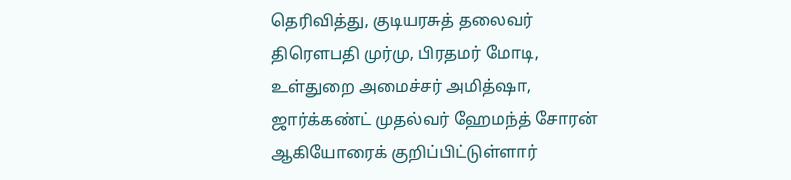தெரிவித்து, குடியரசுத் தலைவர் திரௌபதி முர்மு, பிரதமர் மோடி, உள்துறை அமைச்சர் அமித்ஷா, ஜார்க்கண்ட் முதல்வர் ஹேமந்த் சோரன் ஆகியோரைக் குறிப்பிட்டுள்ளார்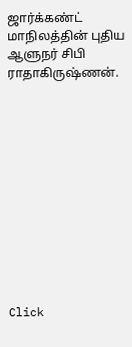ஜார்க்கண்ட் மாநிலத்தின் புதிய ஆளுநர் சிபி ராதாகிருஷ்ணன்.












Click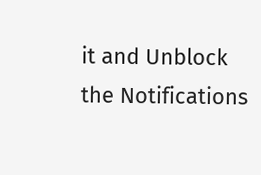it and Unblock the Notifications